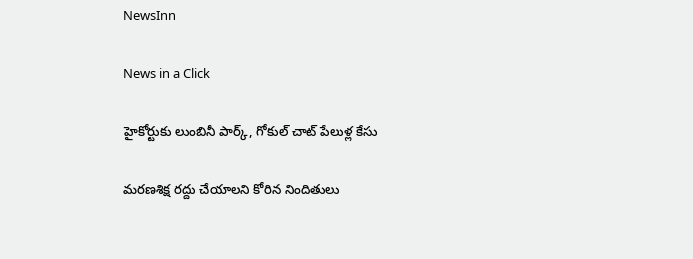NewsInn

News in a Click

హైకోర్టుకు లుంబినీ పార్క్, గోకుల్ చాట్ పేలుళ్ల కేసు

మ‌ర‌ణ‌శిక్ష ర‌ద్దు చేయాల‌ని కోరిన నిందితులు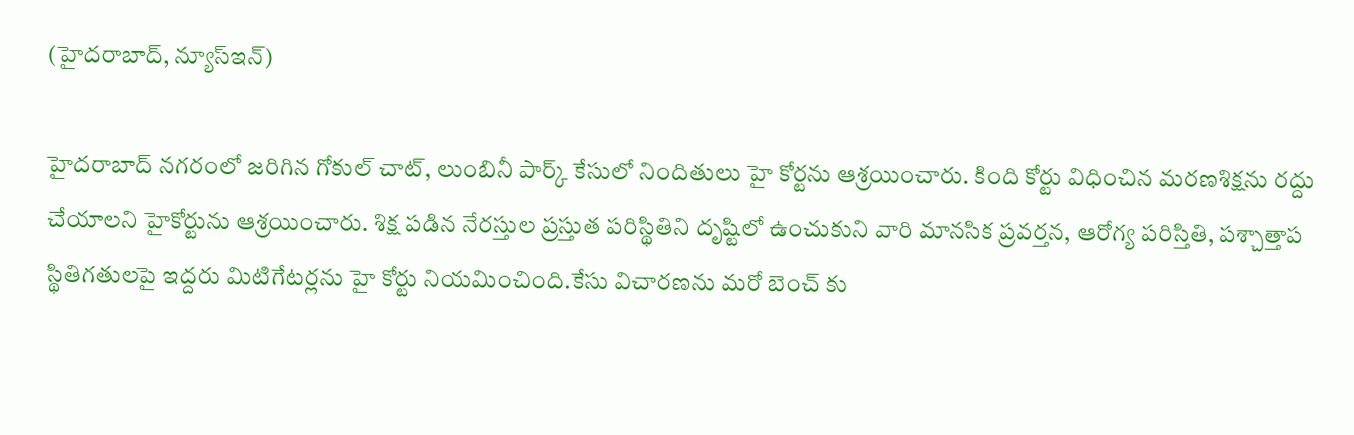(హైద‌రాబాద్, న్యూస్ఇన్‌)

హైద‌రాబాద్ న‌గ‌రంలో జ‌రిగిన గోకుల్ చాట్, లుంబినీ పార్క్ కేసులో నిందితులు హై కోర్ట‌ను ఆశ్రయించారు. కింది కోర్టు విధించిన మరణశిక్షను రద్దు చేయాలని హైకోర్టును ఆశ్రయించారు. శిక్ష ప‌డిన నేర‌స్తుల ప్ర‌స్తుత ప‌రిస్థితిని దృష్టిలో ఉంచుకుని వారి మానసిక ప్రవర్తన, ఆరోగ్య పరిస్తితి, పశ్చాత్తాప స్థితిగతులపై ఇద్దరు మిటిగేటర్లను హై కోర్టు నియ‌మించింది.కేసు విచారణను మరో బెంచ్ కు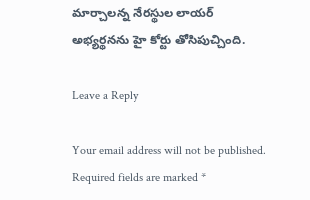మార్చాలన్న నేరస్థుల లాయర్ అభ్యర్థనను హై కోర్టు తోసిపుచ్చింది.

Leave a Reply

Your email address will not be published. Required fields are marked *